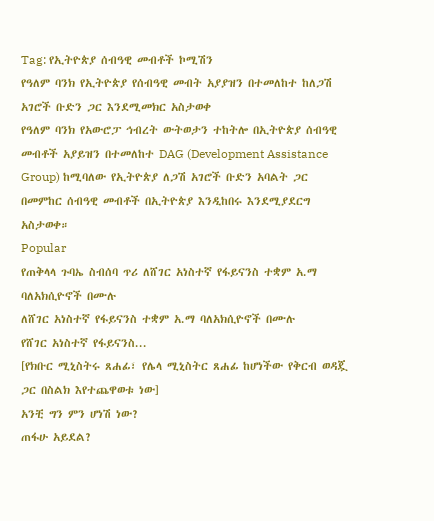Tag: የኢትዮጵያ ሰብዓዊ መብቶች ኮሚሽን
የዓለም ባንክ የኢትዮጵያ የሰብዓዊ መብት አያያዝን በተመለከተ ከለጋሽ አገሮች ቡድን ጋር እንደሚመክር አስታወቀ
የዓለም ባንክ የአውሮፓ ኅብረት ውትወታን ተከትሎ በኢትዮጵያ ሰብዓዊ መብቶች አያይዝን በተመለከተ DAG (Development Assistance Group) ከሚባለው የኢትዮጵያ ለጋሽ አገሮች ቡድን አባልት ጋር በመምከር ሰብዓዊ መብቶች በኢትዮጵያ እንዲከበሩ እንደሚያደርግ አስታወቀ።
Popular
የጠቅላላ ጉባኤ ስብሰባ ጥሪ ለሸገር አነስተኛ የፋይናንስ ተቋም አ.ማ ባለአክሲዮኖች በሙሉ
ለሸገር አነስተኛ የፋይናንስ ተቋም አ.ማ ባለአክሲዮኖች በሙሉ
የሸገር አነስተኛ የፋይናንስ...
[የክቡር ሚኒስትሩ ጸሐፊ፣ የሌላ ሚኒስትር ጸሐፊ ከሆነችው የቅርብ ወዳጇ ጋር በስልክ እየተጨዋወቱ ነው]
አንቺ ግን ምን ሆነሽ ነው?
ጠፋሁ አይደል?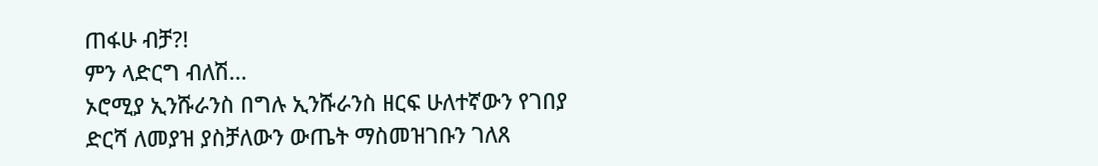ጠፋሁ ብቻ?!
ምን ላድርግ ብለሽ...
ኦሮሚያ ኢንሹራንስ በግሉ ኢንሹራንስ ዘርፍ ሁለተኛውን የገበያ ድርሻ ለመያዝ ያስቻለውን ውጤት ማስመዝገቡን ገለጸ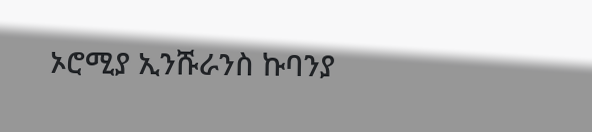ኦሮሚያ ኢንሹራንስ ኩባንያ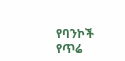የባንኮች የጥሬ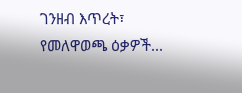ገንዘብ እጥረት፣ የመለዋወጫ ዕቃዎች...